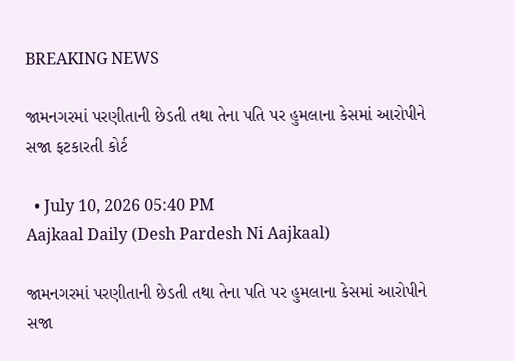BREAKING NEWS

જામનગરમાં પરણીતાની છેડતી તથા તેના પતિ પર હુમલાના કેસમાં આરોપીને સજા ફટકારતી કોર્ટ

  • July 10, 2026 05:40 PM
Aajkaal Daily (Desh Pardesh Ni Aajkaal)

જામનગરમાં પરણીતાની છેડતી તથા તેના પતિ પર હુમલાના કેસમાં આરોપીને સજા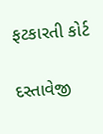ફટકારતી કોર્ટ

દસ્તાવેજી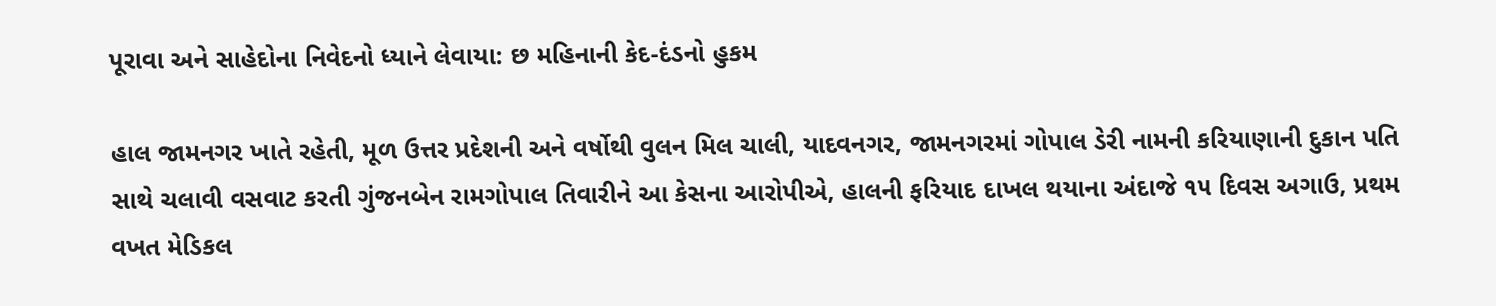પૂરાવા અને સાહેદોના નિવેદનો ધ્યાને લેવાયા: છ મહિનાની કેદ-દંડનો હુકમ

હાલ જામનગર ખાતે રહેતી, મૂળ ઉત્તર પ્રદેશની અને વર્ષોથી વુલન મિલ ચાલી, યાદવનગર, જામનગરમાં ગોપાલ ડેરી નામની કરિયાણાની દુકાન પતિ સાથે ચલાવી વસવાટ કરતી ગુંજનબેન રામગોપાલ તિવારીને આ કેસના આરોપીએ, હાલની ફરિયાદ દાખલ થયાના અંદાજે ૧૫ દિવસ અગાઉ, પ્રથમ વખત મેડિકલ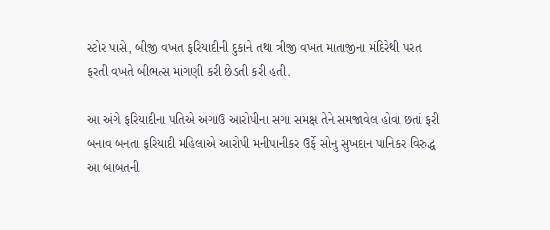સ્ટોર પાસે, બીજી વખત ફરિયાદીની દુકાને તથા ત્રીજી વખત માતાજીના મંદિરેથી પરત ફરતી વખતે બીભત્સ માંગણી કરી છેડતી કરી હતી.

આ અંગે ફરિયાદીના પતિએ અગાઉ આરોપીના સગા સમક્ષ તેને સમજાવેલ હોવા છતાં ફરી બનાવ બનતા ફરિયાદી મહિલાએ આરોપી મનીપાનીકર ઉર્ફે સોનુ સુખદાન પાનિકર વિરુદ્ધ આ બાબતની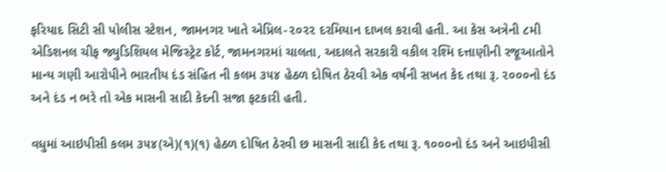ફરિયાદ સિટી સી પોલીસ સ્ટેશન, જામનગર ખાતે એપ્રિલ-૨૦૨૨ દરમિયાન દાખલ કરાવી હતી. આ કેસ અત્રેની ૮મી એડિશનલ ચીફ જ્યુડિશિયલ મેજિસ્ટ્રેટ કોર્ટ, જામનગરમાં ચાલતા, અદાલતે સરકારી વકીલ રશ્મિ દત્તાણીની રજૂઆતોને માન્ય ગણી આરોપીને ભારતીય દંડ સંહિત ની કલમ ૩૫૪ હેઠળ દોષિત ઠેરવી એક વર્ષની સખત કેદ તથા રૂ. ૨૦૦૦નો દંડ અને દંડ ન ભરે તો એક માસની સાદી કેદની સજા ફટકારી હતી.

વધુમાં આઇપીસી કલમ ૩૫૪(એ)(૧)(૧) હેઠળ દોષિત ઠેરવી છ માસની સાદી કેદ તથા રૂ. ૧૦૦૦નો દંડ અને આઇપીસી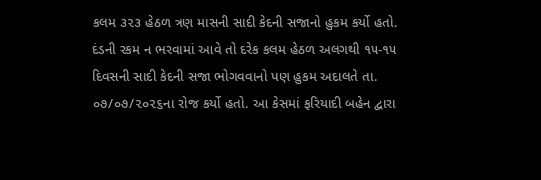કલમ ૩૨૩ હેઠળ ત્રણ માસની સાદી કેદની સજાનો હુકમ કર્યો હતો. દંડની રકમ ન ભરવામાં આવે તો દરેક કલમ હેઠળ અલગથી ૧૫-૧૫ દિવસની સાદી કેદની સજા ભોગવવાનો પણ હુકમ અદાલતે તા. ૦૭/૦૭/૨૦૨૬ના રોજ કર્યો હતો. આ કેસમાં ફરિયાદી બહેન દ્વારા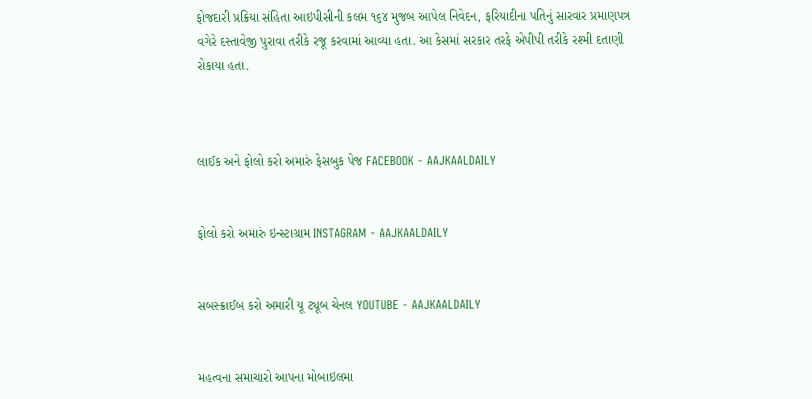ફોજદારી પ્રક્રિયા સંહિતા આઇપીસીની કલમ ૧૬૪ મુજબ આપેલ નિવેદન, ફરિયાદીના પતિનું સારવાર પ્રમાણપત્ર વગેરે દસ્તાવેજી પુરાવા તરીકે રજૂ કરવામાં આવ્યા હતા. આ કેસમાં સરકાર તરફે એપીપી તરીકે રશ્મી દતાણી રોકાયા હતા.



લાઈક અને ફોલો કરો અમારું ફેસબુક પેજ FACEBOOK - AAJKAALDAILY


ફોલો કરો અમારું ઇન્સ્ટાગ્રામ INSTAGRAM - AAJKAALDAILY


સબસ્ક્રાઈબ કરો અમારી યૂ ટ્યૂબ ચેનલ YOUTUBE - AAJKAALDAILY


મહત્વના સમાચારો આપના મોબાઇલમા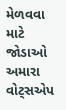મેળવવા માટે જોડાઓ અમારા વોટ્સએપ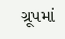ગ્રૂપમાં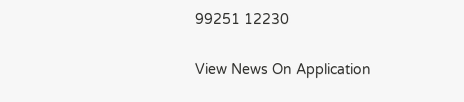99251 12230

View News On Application